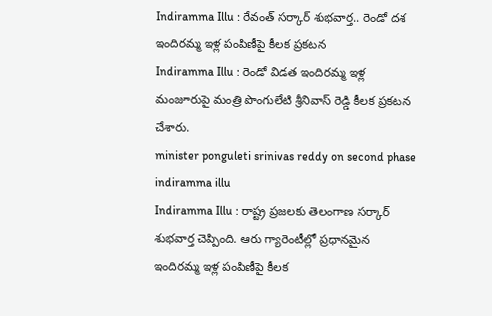Indiramma Illu : రేవంత్ సర్కార్ శుభవార్త.. రెండో దశ ఇందిరమ్మ ఇళ్ల పంపిణీపై కీలక ప్రకటన
Indiramma Illu : రెండో విడత ఇందిరమ్మ ఇళ్ల మంజూరుపై మంత్రి పొంగులేటి శ్రీనివాస్ రెడ్డి కీలక ప్రకటన చేశారు.
minister ponguleti srinivas reddy on second phase indiramma illu
Indiramma Illu : రాష్ట్ర ప్రజలకు తెలంగాణ సర్కార్ శుభవార్త చెప్పింది. ఆరు గ్యారెంటీల్లో ప్రధానమైన ఇందిరమ్మ ఇళ్ల పంపిణీపై కీలక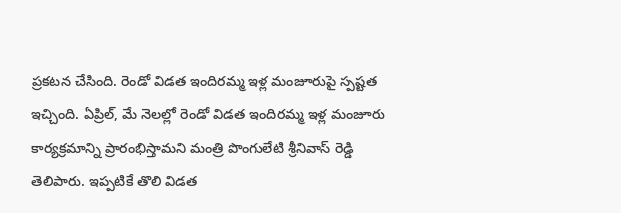ప్రకటన చేసింది. రెండో విడత ఇందిరమ్మ ఇళ్ల మంజూరుపై స్పష్టత ఇచ్చింది. ఏప్రిల్, మే నెలల్లో రెండో విడత ఇందిరమ్మ ఇళ్ల మంజూరు కార్యక్రమాన్ని ప్రారంభిస్తామని మంత్రి పొంగులేటి శ్రీనివాస్ రెడ్డి తెలిపారు. ఇప్పటికే తొలి విడత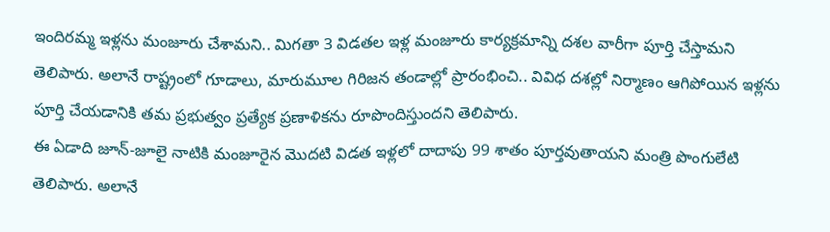ఇందిరమ్మ ఇళ్లను మంజూరు చేశామని.. మిగతా 3 విడతల ఇళ్ల మంజూరు కార్యక్రమాన్ని దశల వారీగా పూర్తి చేస్తామని తెలిపారు. అలానే రాష్ట్రంలో గూడాలు, మారుమూల గిరిజన తండాల్లో ప్రారంభించి.. వివిధ దశల్లో నిర్మాణం ఆగిపోయిన ఇళ్లను పూర్తి చేయడానికి తమ ప్రభుత్వం ప్రత్యేక ప్రణాళికను రూపొందిస్తుందని తెలిపారు.
ఈ ఏడాది జూన్-జూలై నాటికి మంజూరైన మొదటి విడత ఇళ్లలో దాదాపు 99 శాతం పూర్తవుతాయని మంత్రి పొంగులేటి తెలిపారు. అలానే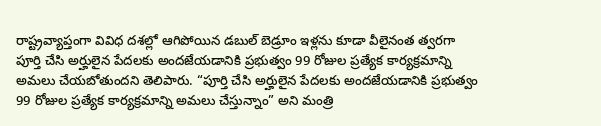రాష్ట్రవ్యాప్తంగా వివిధ దశల్లో ఆగిపోయిన డబుల్ బెడ్రూం ఇళ్లను కూడా వీలైనంత త్వరగా పూర్తి చేసి అర్హులైన పేదలకు అందజేయడానికి ప్రభుత్వం 99 రోజుల ప్రత్యేక కార్యక్రమాన్ని అమలు చేయబోతుందని తెలిపారు. “పూర్తి చేసి అర్హులైన పేదలకు అందజేయడానికి ప్రభుత్వం 99 రోజుల ప్రత్యేక కార్యక్రమాన్ని అమలు చేస్తున్నాం” అని మంత్రి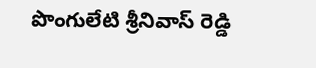పొంగులేటి శ్రీనివాస్ రెడ్డి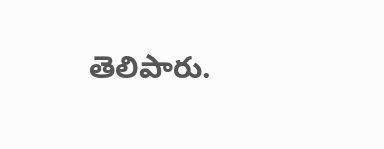తెలిపారు.